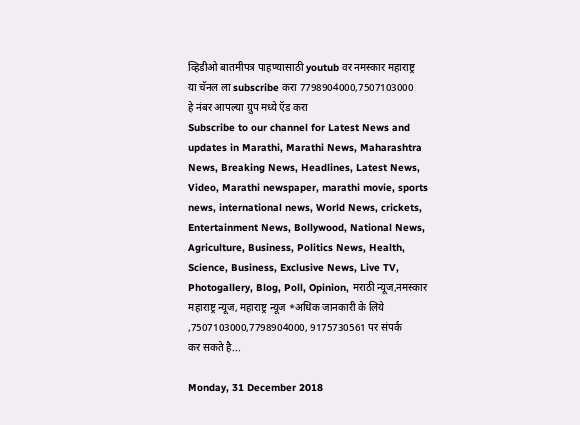व्हिडीओ बातमीपत्र पाहण्यासाठी youtub वर नमस्कार महाराष्ट्र या चॅनल ला subscribe करा 7798904000,7507103000 हे नंबर आपल्या ग्रुप मध्ये ऍड करा
Subscribe to our channel for Latest News and updates in Marathi, Marathi News, Maharashtra News, Breaking News, Headlines, Latest News, Video, Marathi newspaper, marathi movie, sports news, international news, World News, crickets, Entertainment News, Bollywood, National News, Agriculture, Business, Politics News, Health, Science, Business, Exclusive News, Live TV, Photogallery, Blog, Poll, Opinion, मराठी न्यूज,नमस्कार महाराष्ट्र न्यूज, महाराष्ट्र न्यूज *अधिक जानकारी के लिये ,7507103000,7798904000, 9175730561 पर संपर्क कर सकते है...

Monday, 31 December 2018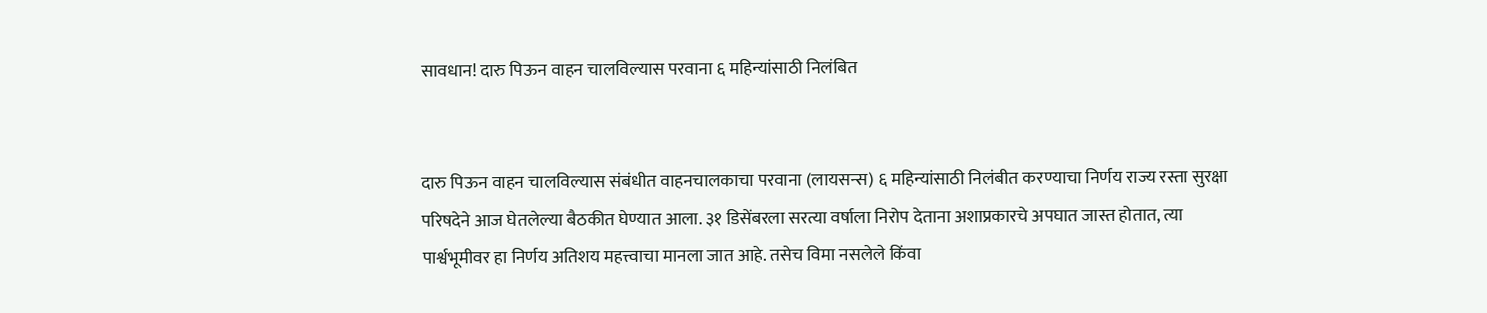सावधान! दारु पिऊन वाहन चालविल्यास परवाना ६ महिन्यांसाठी निलंबित


दारु पिऊन वाहन चालविल्यास संबंधीत वाहनचालकाचा परवाना (लायसन्स) ६ महिन्यांसाठी निलंबीत करण्याचा निर्णय राज्य रस्ता सुरक्षा परिषदेने आज घेतलेल्या बैठकीत घेण्यात आला. ३१ डिसेंबरला सरत्या वर्षाला निरोप देताना अशाप्रकारचे अपघात जास्त होतात, त्या पार्श्वभूमीवर हा निर्णय अतिशय महत्त्वाचा मानला जात आहे. तसेच विमा नसलेले किंवा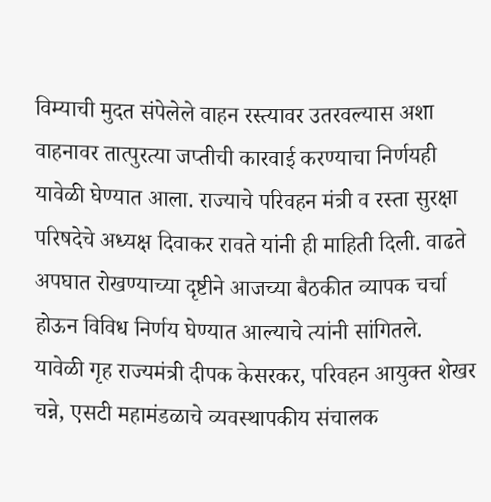विम्याची मुदत संपेलेले वाहन रस्त्यावर उतरवल्यास अशा वाहनावर तात्पुरत्या जप्तीची कारवाई करण्याचा निर्णयही यावेळी घेण्यात आला. राज्याचे परिवहन मंत्री व रस्ता सुरक्षा परिषदेचे अध्यक्ष दिवाकर रावते यांनी ही माहिती दिली. वाढते अपघात रोखण्याच्या दृष्टीने आजच्या बैठकीत व्यापक चर्चा होऊन विविध निर्णय घेण्यात आल्याचे त्यांनी सांगितले.
यावेळी गृह राज्यमंत्री दीपक केसरकर, परिवहन आयुक्त शेखर चन्ने, एसटी महामंडळाचे व्यवस्थापकीय संचालक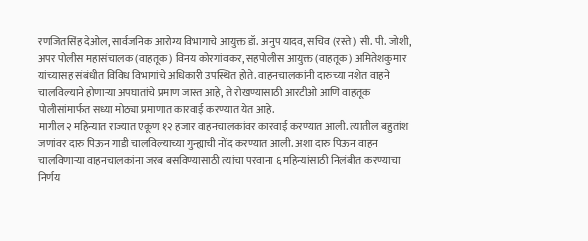रणजितसिंह देओल, सार्वजनिक आरोग्य विभागाचे आयुक्त डॉ. अनुप यादव, सचिव (रस्ते) सी. पी. जोशी, अपर पोलीस महासंचालक (वाहतूक) विनय कोरगांवकर, सहपोलीस आयुक्त (वाहतूक) अमितेशकुमार यांच्यासह संबंधीत विविध विभागांचे अधिकारी उपस्थित होते. वाहनचालकांनी दारुच्या नशेत वाहने चालविल्याने होणाऱ्या अपघातांचे प्रमाण जास्त आहे, ते रोखण्यासाठी आरटीओ आणि वाहतूक पोलीसांमार्फत सध्या मोठ्या प्रमाणात कारवाई करण्यात येत आहे.
मागील २ महिन्यात राज्यात एकूण १२ हजार वाहनचालकांवर कारवाई करण्यात आली. त्यातील बहुतांश जणांवर दारु पिऊन गाडी चालविल्याच्या गुन्ह्याची नोंद करण्यात आली. अशा दारु पिऊन वाहन चालविणाऱ्या वाहनचालकांना जरब बसविण्यासाठी त्यांचा परवाना ६ महिन्यांसाठी निलंबीत करण्याचा निर्णय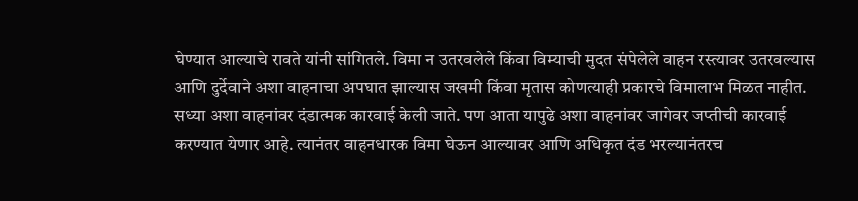घेण्यात आल्याचे रावते यांनी सांगितले. विमा न उतरवलेले किंवा विम्याची मुदत संपेलेले वाहन रस्त्यावर उतरवल्यास आणि दुर्देवाने अशा वाहनाचा अपघात झाल्यास जखमी किंवा मृतास कोणत्याही प्रकारचे विमालाभ मिळत नाहीत. सध्या अशा वाहनांवर दंडात्मक कारवाई केली जाते. पण आता यापुढे अशा वाहनांवर जागेवर जप्तीची कारवाई करण्यात येणार आहे. त्यानंतर वाहनधारक विमा घेऊन आल्यावर आणि अधिकृत दंड भरल्यानंतरच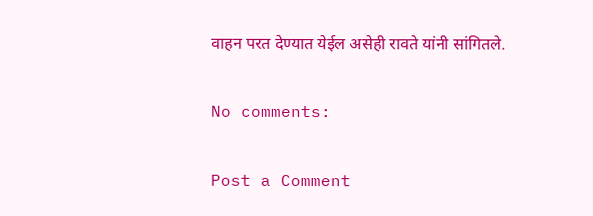वाहन परत देण्यात येईल असेही रावते यांनी सांगितले.

No comments:

Post a Comment